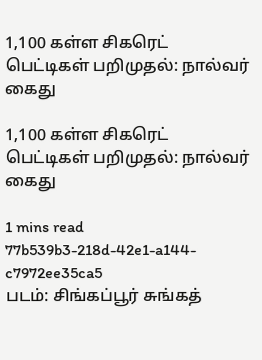1,100 கள்ள சிகரெட் பெட்டிகள் பறிமுதல்: நால்வர் கைது

1,100 கள்ள சிகரெட் பெட்டிகள் பறிமுதல்: நால்வர் கைது

1 mins read
77b539b3-218d-42e1-a144-c7972ee35ca5
படம்: சிங்கப்பூர் சுங்கத்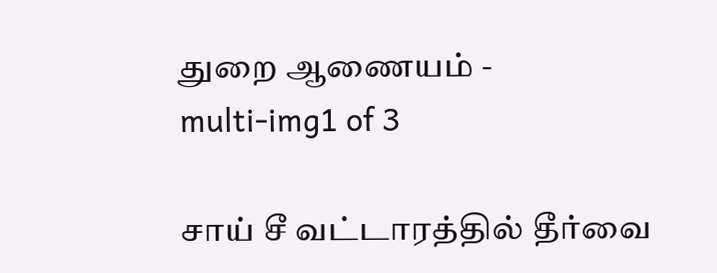துறை ஆணையம் -
multi-img1 of 3

சாய் சீ வட்டாரத்தில் தீர்வை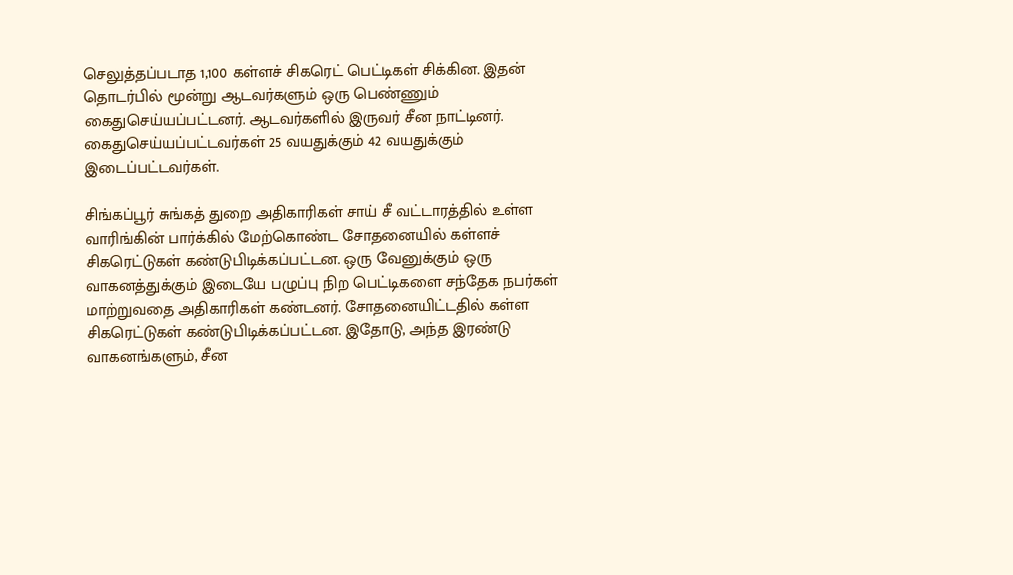செலுத்தப்படாத 1,100 கள்ளச் சிகரெட் பெட்டிகள் சிக்கின. இதன் தொடர்பில் மூன்று ஆடவர்களும் ஒரு பெண்ணும் கைதுசெய்யப்பட்டனர். ஆடவர்களில் இருவர் சீன நாட்டினர். கைதுசெய்யப்பட்டவர்கள் 25 வயதுக்கும் 42 வயதுக்கும் இடைப்பட்டவர்கள்.

சிங்கப்பூர் சுங்கத் துறை அதிகாரிகள் சாய் சீ வட்டாரத்தில் உள்ள வாரிங்கின் பார்க்கில் மேற்கொண்ட சோதனையில் கள்ளச் சிகரெட்டுகள் கண்டுபிடிக்கப்பட்டன. ஒரு வேனுக்கும் ஒரு வாகனத்துக்கும் இடையே பழுப்பு நிற பெட்டிகளை சந்தேக நபர்கள் மாற்றுவதை அதிகாரிகள் கண்டனர். சோதனையிட்டதில் கள்ள சிகரெட்டுகள் கண்டுபிடிக்கப்பட்டன. இதோடு, அந்த இரண்டு வாகனங்களும், சீன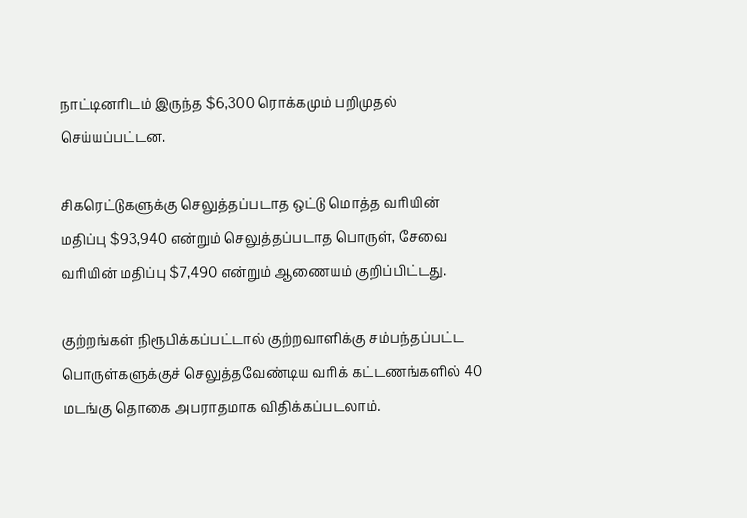நாட்டினரிடம் இருந்த $6,300 ரொக்கமும் பறிமுதல் செய்யப்பட்டன.

சிகரெட்டுகளுக்கு செலுத்தப்படாத ஒட்டு மொத்த வரியின் மதிப்பு $93,940 என்றும் செலுத்தப்படாத பொருள், சேவை வரியின் மதிப்பு $7,490 என்றும் ஆணையம் குறிப்பிட்டது.

குற்றங்கள் நிரூபிக்கப்பட்டால் குற்றவாளிக்கு சம்பந்தப்பட்ட பொருள்களுக்குச் செலுத்தவேண்டிய வரிக் கட்டணங்களில் 40 மடங்கு தொகை அபராதமாக விதிக்கப்படலாம்.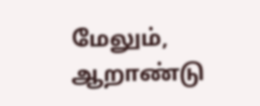மேலும், ஆறாண்டு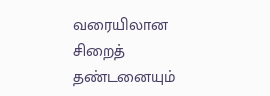வரையிலான சிறைத் தண்டனையும்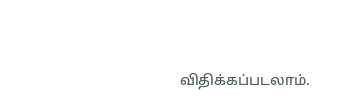விதிக்கப்படலாம்.